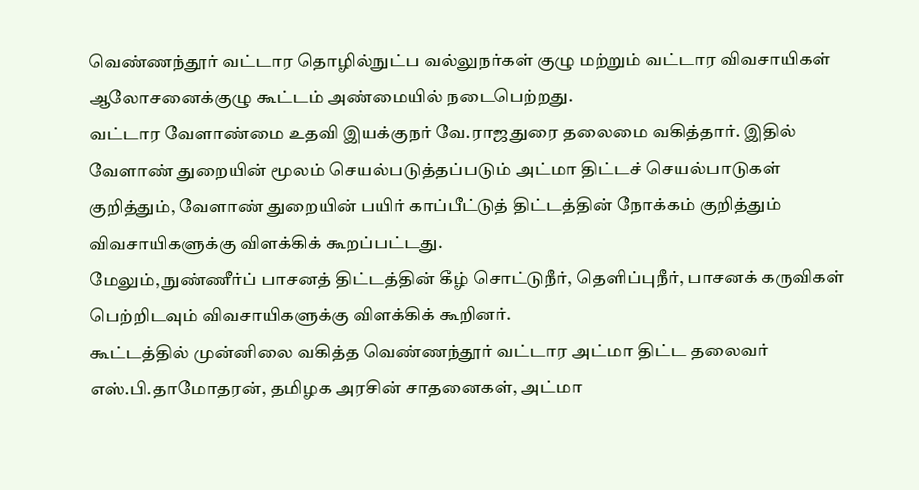வெண்ணந்தூர் வட்டார தொழில்நுட்ப வல்லுநர்கள் குழு மற்றும் வட்டார விவசாயிகள் ஆலோசனைக்குழு கூட்டம் அண்மையில் நடைபெற்றது.
வட்டார வேளாண்மை உதவி இயக்குநர் வே.ராஜதுரை தலைமை வகித்தார். இதில் வேளாண் துறையின் மூலம் செயல்படுத்தப்படும் அட்மா திட்டச் செயல்பாடுகள் குறித்தும், வேளாண் துறையின் பயிர் காப்பீட்டுத் திட்டத்தின் நோக்கம் குறித்தும் விவசாயிகளுக்கு விளக்கிக் கூறப்பட்டது.
மேலும், நுண்ணீர்ப் பாசனத் திட்டத்தின் கீழ் சொட்டுநீர், தெளிப்புநீர், பாசனக் கருவிகள் பெற்றிடவும் விவசாயிகளுக்கு விளக்கிக் கூறினர்.
கூட்டத்தில் முன்னிலை வகித்த வெண்ணந்தூர் வட்டார அட்மா திட்ட தலைவர் எஸ்.பி.தாமோதரன், தமிழக அரசின் சாதனைகள், அட்மா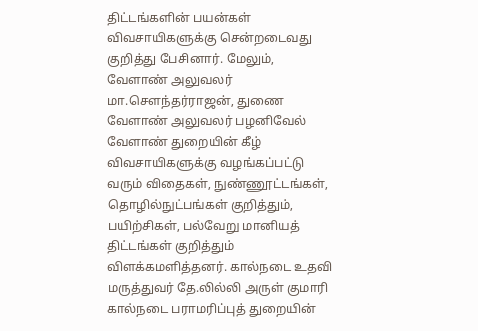திட்டங்களின் பயன்கள் விவசாயிகளுக்கு சென்றடைவது குறித்து பேசினார். மேலும், வேளாண் அலுவலர் மா.செளந்தர்ராஜன், துணை வேளாண் அலுவலர் பழனிவேல் வேளாண் துறையின் கீழ் விவசாயிகளுக்கு வழங்கப்பட்டு வரும் விதைகள், நுண்ணூட்டங்கள், தொழில்நுட்பங்கள் குறித்தும், பயிற்சிகள், பல்வேறு மானியத் திட்டங்கள் குறித்தும் விளக்கமளித்தனர். கால்நடை உதவி மருத்துவர் தே.லில்லி அருள் குமாரி கால்நடை பராமரிப்புத் துறையின்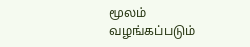மூலம் வழங்கப்படும்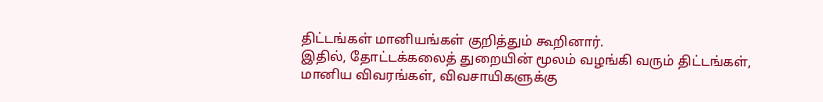திட்டங்கள் மானியங்கள் குறித்தும் கூறினார்.
இதில், தோட்டக்கலைத் துறையின் மூலம் வழங்கி வரும் திட்டங்கள், மானிய விவரங்கள், விவசாயிகளுக்கு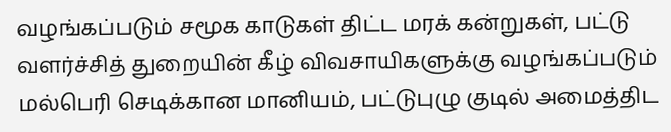வழங்கப்படும் சமூக காடுகள் திட்ட மரக் கன்றுகள், பட்டு வளர்ச்சித் துறையின் கீழ் விவசாயிகளுக்கு வழங்கப்படும் மல்பெரி செடிக்கான மானியம், பட்டுபுழு குடில் அமைத்திட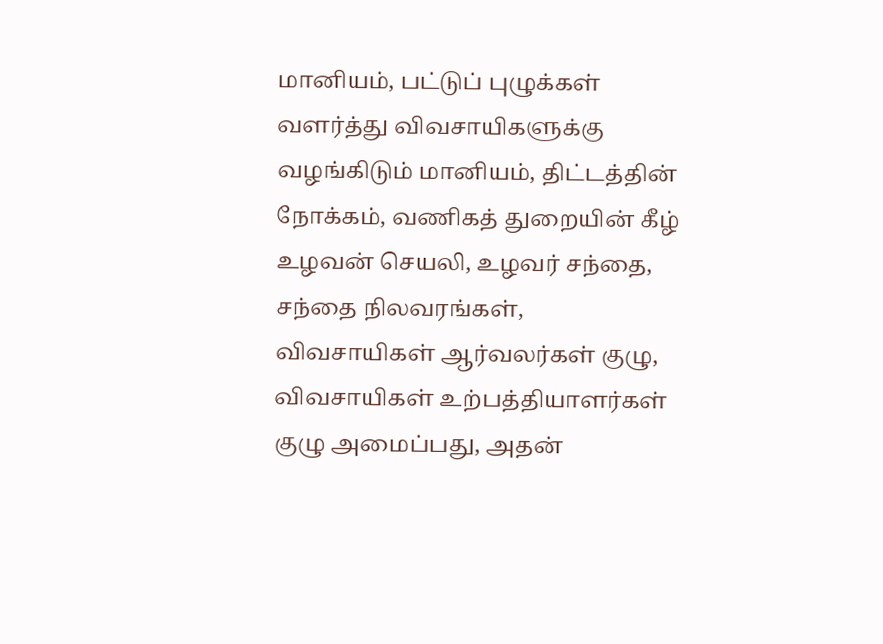மானியம், பட்டுப் புழுக்கள் வளர்த்து விவசாயிகளுக்கு வழங்கிடும் மானியம், திட்டத்தின் நோக்கம், வணிகத் துறையின் கீழ் உழவன் செயலி, உழவர் சந்தை, சந்தை நிலவரங்கள், விவசாயிகள் ஆர்வலர்கள் குழு, விவசாயிகள் உற்பத்தியாளர்கள் குழு அமைப்பது, அதன்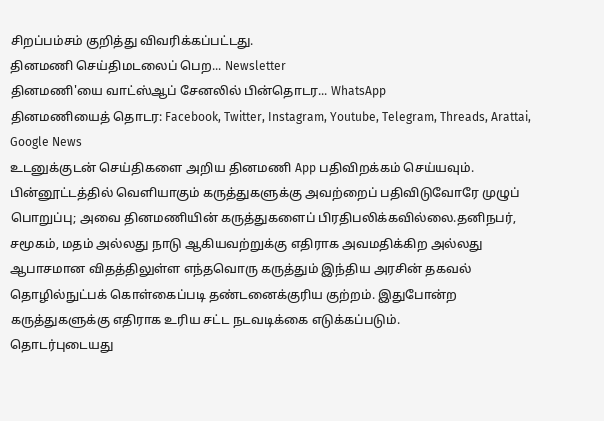சிறப்பம்சம் குறித்து விவரிக்கப்பட்டது.
தினமணி செய்திமடலைப் பெற... Newsletter
தினமணி'யை வாட்ஸ்ஆப் சேனலில் பின்தொடர... WhatsApp
தினமணியைத் தொடர: Facebook, Twitter, Instagram, Youtube, Telegram, Threads, Arattai, Google News
உடனுக்குடன் செய்திகளை அறிய தினமணி App பதிவிறக்கம் செய்யவும்.
பின்னூட்டத்தில் வெளியாகும் கருத்துகளுக்கு அவற்றைப் பதிவிடுவோரே முழுப் பொறுப்பு; அவை தினமணியின் கருத்துகளைப் பிரதிபலிக்கவில்லை.தனிநபர், சமூகம், மதம் அல்லது நாடு ஆகியவற்றுக்கு எதிராக அவமதிக்கிற அல்லது ஆபாசமான விதத்திலுள்ள எந்தவொரு கருத்தும் இந்திய அரசின் தகவல் தொழில்நுட்பக் கொள்கைப்படி தண்டனைக்குரிய குற்றம். இதுபோன்ற கருத்துகளுக்கு எதிராக உரிய சட்ட நடவடிக்கை எடுக்கப்படும்.
தொடர்புடையது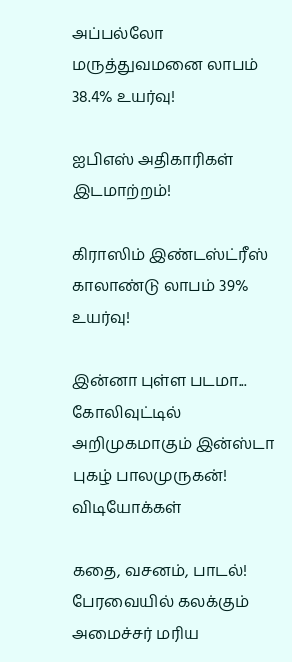அப்பல்லோ மருத்துவமனை லாபம் 38.4% உயர்வு!

ஐபிஎஸ் அதிகாரிகள் இடமாற்றம்!

கிராஸிம் இண்டஸ்ட்ரீஸ் காலாண்டு லாபம் 39% உயர்வு!

இன்னா புள்ள படமா... கோலிவுட்டில் அறிமுகமாகும் இன்ஸ்டா புகழ் பாலமுருகன்!
விடியோக்கள்

கதை, வசனம், பாடல்! பேரவையில் கலக்கும் அமைச்சர் மரிய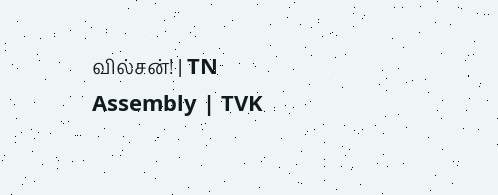வில்சன்! | TN Assembly | TVK